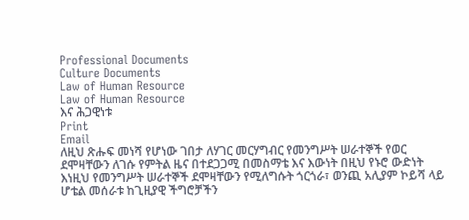Professional Documents
Culture Documents
Law of Human Resource
Law of Human Resource
እና ሕጋዊነቱ
Print
Email
ለዚህ ጽሑፍ መነሻ የሆነው ገበታ ለሃገር መርሃግብር የመንግሥት ሠራተኞች የወር
ደሞዛቸውን ለገሱ የምትል ዜና በተደጋጋሚ በመስማቴ እና እውነት በዚህ የኑሮ ውድነት
እነዚህ የመንግሥት ሠራተኞች ደሞዛቸውን የሚለግሱት ጎርጎራ፣ ወንጪ አሊያም ኮይሻ ላይ
ሆቴል መሰራቱ ከጊዚያዊ ችግሮቻችን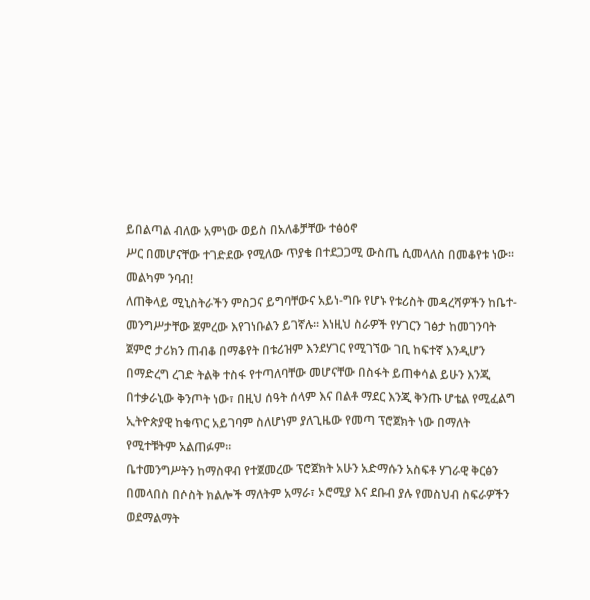ይበልጣል ብለው አምነው ወይስ በአለቆቻቸው ተፅዕኖ
ሥር በመሆናቸው ተገድደው የሚለው ጥያቄ በተደጋጋሚ ውስጤ ሲመላለስ በመቆየቱ ነው፡፡
መልካም ንባብ!
ለጠቅላይ ሚኒስትራችን ምስጋና ይግባቸውና አይነ-ግቡ የሆኑ የቱሪስት መዳረሻዎችን ከቤተ-
መንግሥታቸው ጀምረው እየገነቡልን ይገኛሉ፡፡ እነዚህ ስራዎች የሃገርን ገፅታ ከመገንባት
ጀምሮ ታሪክን ጠብቆ በማቆየት በቱሪዝም እንደሃገር የሚገኘው ገቢ ከፍተኛ እንዲሆን
በማድረግ ረገድ ትልቅ ተስፋ የተጣለባቸው መሆናቸው በስፋት ይጠቀሳል ይሁን እንጂ
በተቃራኒው ቅንጦት ነው፣ በዚህ ሰዓት ሰላም እና በልቶ ማደር እንጂ ቅንጡ ሆቴል የሚፈልግ
ኢትዮጵያዊ ከቁጥር አይገባም ስለሆነም ያለጊዜው የመጣ ፕሮጀክት ነው በማለት
የሚተቹትም አልጠፉም፡፡
ቤተመንግሥትን ከማስዋብ የተጀመረው ፕሮጀክት አሁን አድማሱን አስፍቶ ሃገራዊ ቅርፅን
በመላበስ በሶስት ክልሎች ማለትም አማራ፣ ኦሮሚያ እና ደቡብ ያሉ የመስህብ ስፍራዎችን
ወደማልማት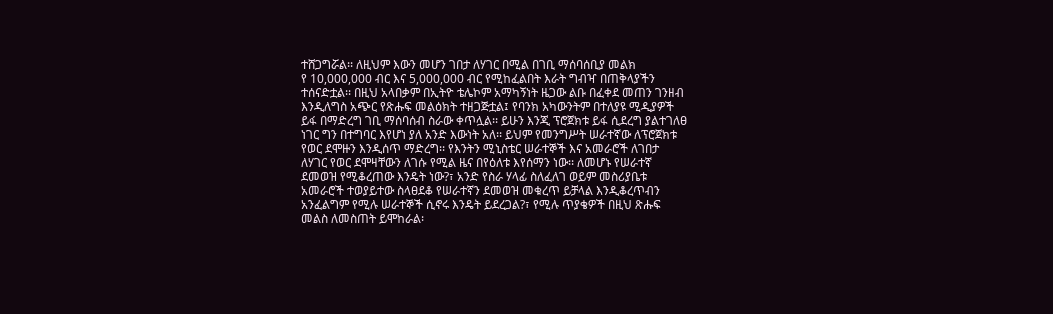ተሸጋግሯል፡፡ ለዚህም እውን መሆን ገበታ ለሃገር በሚል በገቢ ማሰባሰቢያ መልክ
የ 10,000,000 ብር እና 5,000,000 ብር የሚከፈልበት እራት ግብዣ በጠቅላያችን
ተሰናድቷል፡፡ በዚህ አላበቃም በኢትዮ ቴሌኮም አማካኝነት ዜጋው ልቡ በፈቀደ መጠን ገንዘብ
እንዲለግስ አጭር የጽሑፍ መልዕክት ተዘጋጅቷል፤ የባንክ አካውንትም በተለያዩ ሚዲያዎች
ይፋ በማድረግ ገቢ ማሰባሰብ ስራው ቀጥሏል፡፡ ይሁን እንጂ ፕሮጀክቱ ይፋ ሲደረግ ያልተገለፀ
ነገር ግን በተግባር እየሆነ ያለ አንድ እውነት አለ፡፡ ይህም የመንግሥት ሠራተኛው ለፕሮጀክቱ
የወር ደሞዙን እንዲሰጥ ማድረግ፡፡ የእንትን ሚኒስቴር ሠራተኞች እና አመራሮች ለገበታ
ለሃገር የወር ደሞዛቸውን ለገሱ የሚል ዜና በየዕለቱ እየሰማን ነው፡፡ ለመሆኑ የሠራተኛ
ደመወዝ የሚቆረጠው እንዴት ነው?፣ አንድ የስራ ሃላፊ ስለፈለገ ወይም መስሪያቤቱ
አመራሮች ተወያይተው ስላፀደቆ የሠራተኛን ደመወዝ መቁረጥ ይቻላል እንዲቆረጥብን
አንፈልግም የሚሉ ሠራተኞች ሲኖሩ እንዴት ይደረጋል?፣ የሚሉ ጥያቄዎች በዚህ ጽሑፍ
መልስ ለመስጠት ይሞከራል፡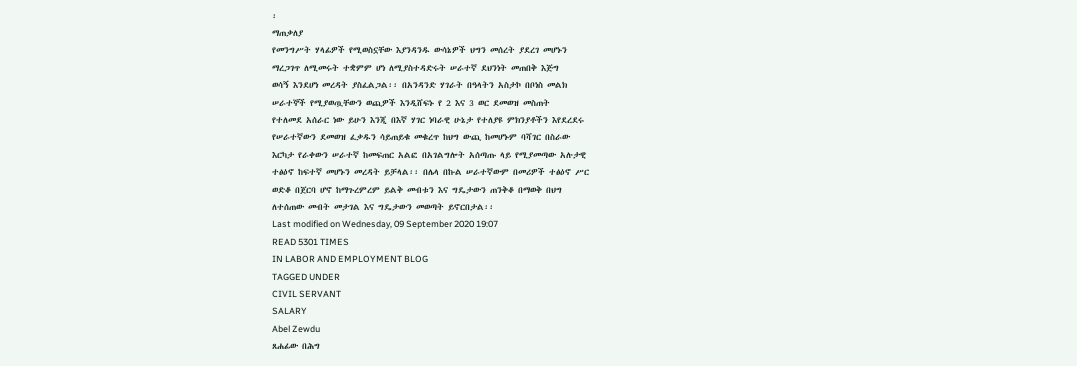፡
ማጠቃለያ
የመንግሥት ሃላፊዎች የሚወስኗቸው እያንዳንዱ ውሳኔዎች ህግን መሰረት ያደረገ መሆኑን
ማረጋገጥ ለሚመሩት ተቋምም ሆነ ለሚያስተዳድሩት ሠራተኛ ደህንነት መጠበቅ እጅግ
ወሳኝ እንደሆነ መረዳት ያስፈልጋል፡፡ በአንዳንድ ሃገራት በዓላትን አስታኮ በቦነስ መልክ
ሠራተኞች የሚያወጧቸውን ወጪዎች እንዲሸፍኑ የ 2 እና 3 ወር ደመወዝ መስጠት
የተለመደ አሰራር ነው ይሁን እንጂ በእኛ ሃገር ነባራዊ ሁኔታ የተለያዩ ምክንያቶችን እየደረደሩ
የሠራተኛውን ደመወዝ ፈቃዱን ሳይጠይቁ መቁረጥ ከህግ ውጪ ከመሆኑም ባሻገር በስራው
እርካታ የራቀውን ሠራተኛ ከመፍጠር አልፎ በአገልግሎት አሰጣጡ ላይ የሚያመጣው አሉታዊ
ተፅዕኖ ከፍተኛ መሆኑን መረዳት ይቻላል፡፡ በሌላ በኩል ሠራተኛውም በመሪዎች ተፅዕኖ ሥር
ወድቆ በጀርባ ሆኖ ከማጉረምረም ይልቅ መብቱን እና ግዴታውን ጠንቅቆ በማወቅ በህግ
ለተሰጠው መብት መታገል እና ግዴታውን መወጣት ይኖርበታል፡፡
Last modified on Wednesday, 09 September 2020 19:07
READ 5301 TIMES
IN LABOR AND EMPLOYMENT BLOG
TAGGED UNDER
CIVIL SERVANT
SALARY
Abel Zewdu
ጸሐፊው በሕግ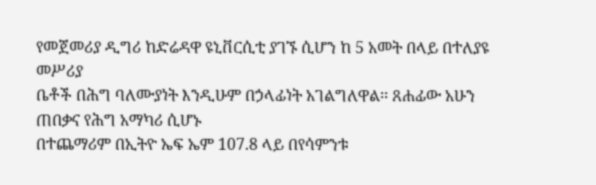የመጀመሪያ ዲግሪ ከድሬዳዋ ዩኒቨርሲቲ ያገኙ ሲሆን ከ 5 አመት በላይ በተለያዩ መሥሪያ
ቤቶች በሕግ ባለሙያነት እንዲሁም በኃላፊነት አገልግለዋል፡፡ ጸሐፊው አሁን ጠበቃና የሕግ አማካሪ ሲሆኑ
በተጨማሪም በኢትዮ ኤፍ ኤም 107.8 ላይ በየሳምንቱ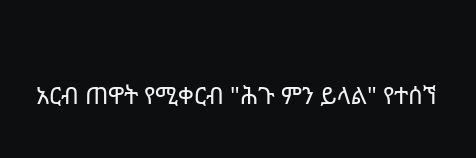አርብ ጠዋት የሚቀርብ "ሕጉ ምን ይላል" የተሰኘ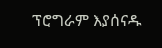ፕሮግራም እያሰናዱ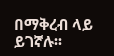በማቅረብ ላይ ይገኛሉ፡፡